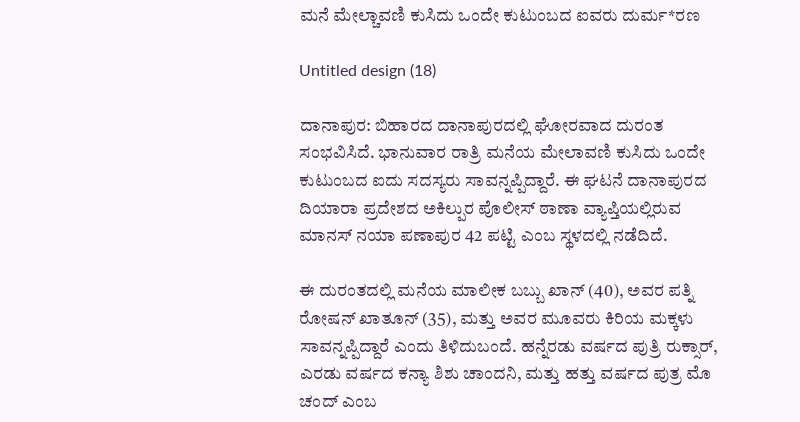ಮನೆ ಮೇಲ್ಚಾವಣಿ ಕುಸಿದು ಒಂದೇ ಕುಟುಂಬದ ಐವರು ದುರ್ಮ*ರಣ

Untitled design (18)

ದಾನಾಪುರ: ಬಿಹಾರದ ದಾನಾಪುರದಲ್ಲಿ ಘೋರವಾದ ದುರಂತ ಸಂಭವಿಸಿದೆ. ಭಾನುವಾರ ರಾತ್ರಿ ಮನೆಯ ಮೇಲಾವಣಿ ಕುಸಿದು ಒಂದೇ ಕುಟುಂಬದ ಐದು ಸದಸ್ಯರು ಸಾವನ್ನಪ್ಪಿದ್ದಾರೆ. ಈ ಘಟನೆ ದಾನಾಪುರದ ದಿಯಾರಾ ಪ್ರದೇಶದ ಅಕಿಲ್ಪುರ ಪೊಲೀಸ್ ಠಾಣಾ ವ್ಯಾಪ್ತಿಯಲ್ಲಿರುವ ಮಾನಸ್ ನಯಾ ಪಣಾಪುರ 42 ಪಟ್ಟಿ ಎಂಬ ಸ್ಥಳದಲ್ಲಿ ನಡೆದಿದೆ.

ಈ ದುರಂತದಲ್ಲಿ ಮನೆಯ ಮಾಲೀಕ ಬಬ್ಬು ಖಾನ್ (40), ಅವರ ಪತ್ನಿ ರೋಷನ್ ಖಾತೂನ್ (35), ಮತ್ತು ಅವರ ಮೂವರು ಕಿರಿಯ ಮಕ್ಕಳು ಸಾವನ್ನಪ್ಪಿದ್ದಾರೆ ಎಂದು ತಿಳಿದುಬಂದೆ. ಹನ್ನೆರಡು ವರ್ಷದ ಪುತ್ರಿ ರುಕ್ಸಾರ್, ಎರಡು ವರ್ಷದ ಕನ್ಯಾ ಶಿಶು ಚಾಂದನಿ, ಮತ್ತು ಹತ್ತು ವರ್ಷದ ಪುತ್ರ ಮೊ ಚಂದ್ ಎಂಬ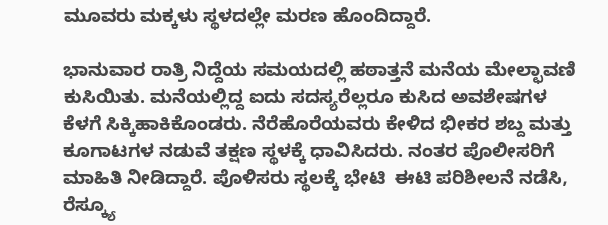ಮೂವರು ಮಕ್ಕಳು ಸ್ಥಳದಲ್ಲೇ ಮರಣ ಹೊಂದಿದ್ದಾರೆ.

ಭಾನುವಾರ ರಾತ್ರಿ ನಿದ್ದೆಯ ಸಮಯದಲ್ಲಿ ಹಠಾತ್ತನೆ ಮನೆಯ ಮೇಲ್ಛಾವಣಿ ಕುಸಿಯಿತು. ಮನೆಯಲ್ಲಿದ್ದ ಐದು ಸದಸ್ಯರೆಲ್ಲರೂ ಕುಸಿದ ಅವಶೇಷಗಳ ಕೆಳಗೆ ಸಿಕ್ಕಿಹಾಕಿಕೊಂಡರು. ನೆರೆಹೊರೆಯವರು ಕೇಳಿದ ಭೀಕರ ಶಬ್ದ ಮತ್ತು ಕೂಗಾಟಗಳ ನಡುವೆ ತಕ್ಷಣ ಸ್ಥಳಕ್ಕೆ ಧಾವಿಸಿದರು. ನಂತರ ಪೊಲೀಸರಿಗೆ ಮಾಹಿತಿ ನೀಡಿದ್ದಾರೆ. ಪೊಳಿಸರು ಸ್ಥಲಕ್ಕೆ ಭೇಟಿ  ಈಟಿ ಪರಿಶೀಲನೆ ನಡೆಸಿ, ರೆಸ್ಕ್ಯೂ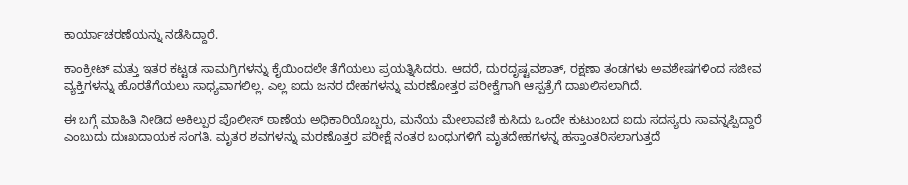ಕಾರ್ಯಾಚರಣೆಯನ್ನು ನಡೆಸಿದ್ದಾರೆ.

ಕಾಂಕ್ರೀಟ್ ಮತ್ತು ಇತರ ಕಟ್ಟಡ ಸಾಮಗ್ರಿಗಳನ್ನು ಕೈಯಿಂದಲೇ ತೆಗೆಯಲು ಪ್ರಯತ್ನಿಸಿದರು. ಆದರೆ, ದುರದೃಷ್ಟವಶಾತ್, ರಕ್ಷಣಾ ತಂಡಗಳು ಅವಶೇಷಗಳಿಂದ ಸಜೀವ ವ್ಯಕ್ತಿಗಳನ್ನು ಹೊರತೆಗೆಯಲು ಸಾಧ್ಯವಾಗಲಿಲ್ಲ. ಎಲ್ಲ ಐದು ಜನರ ದೇಹಗಳನ್ನು ಮರಣೋತ್ತರ ಪರೀಕ್ವೆಗಾಗಿ ಆಸ್ಪತ್ರೆಗೆ ದಾಖಲಿಸಲಾಗಿದೆ.

ಈ ಬಗ್ಗೆ ಮಾಹಿತಿ ನೀಡಿದ ಅಕಿಲ್ಪುರ ಪೊಲೀಸ್ ಠಾಣೆಯ ಅಧಿಕಾರಿಯೊಬ್ಬರು, ಮನೆಯ ಮೇಲಾವಣಿ ಕುಸಿದು ಒಂದೇ ಕುಟುಂಬದ ಐದು ಸದಸ್ಯರು ಸಾವನ್ನಪ್ಪಿದ್ದಾರೆ ಎಂಬುದು ದುಃಖದಾಯಕ ಸಂಗತಿ. ಮೃತರ ಶವಗಳನ್ನು ಮರಣೊತ್ತರ ಪರೀಕ್ಷೆ ನಂತರ ಬಂಧುಗಳಿಗೆ ಮೃತದೇಹಗಳನ್ನ ಹಸ್ತಾಂತರಿಸಲಾಗುತ್ತದೆ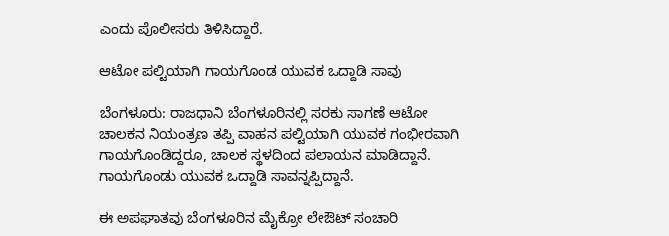ಎಂದು ಪೊಲೀಸರು ತಿಳಿಸಿದ್ದಾರೆ.

ಆಟೋ ಪಲ್ಟಿಯಾಗಿ ಗಾಯಗೊಂಡ ಯುವಕ ಒದ್ದಾಡಿ ಸಾವು

ಬೆಂಗಳೂರು: ರಾಜಧಾನಿ ಬೆಂಗಳೂರಿನಲ್ಲಿ ಸರಕು ಸಾಗಣೆ ಆಟೋ ಚಾಲಕನ ನಿಯಂತ್ರಣ ತಪ್ಪಿ ವಾಹನ ಪಲ್ಟಿಯಾಗಿ ಯುವಕ ಗಂಭೀರವಾಗಿ ಗಾಯಗೊಂಡಿದ್ದರೂ, ಚಾಲಕ ಸ್ಥಳದಿಂದ ಪಲಾಯನ ಮಾಡಿದ್ದಾನೆ. ಗಾಯಗೊಂಡು ಯುವಕ ಒದ್ದಾಡಿ ಸಾವನ್ನಪ್ಪಿದ್ದಾನೆ.

ಈ ಅಪಘಾತವು ಬೆಂಗಳೂರಿನ ಮೈಕ್ರೋ ಲೇಔಟ್ ಸಂಚಾರಿ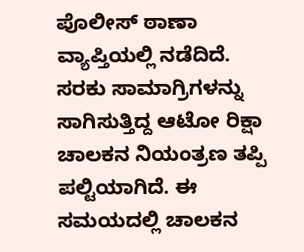ಪೊಲೀಸ್ ಠಾಣಾ ವ್ಯಾಪ್ತಿಯಲ್ಲಿ ನಡೆದಿದೆ. ಸರಕು ಸಾಮಾಗ್ರಿಗಳನ್ನು ಸಾಗಿಸುತ್ತಿದ್ದ ಆಟೋ ರಿಕ್ಷಾ ಚಾಲಕನ ನಿಯಂತ್ರಣ ತಪ್ಪಿ ಪಲ್ಟಿಯಾಗಿದೆ. ಈ ಸಮಯದಲ್ಲಿ ಚಾಲಕನ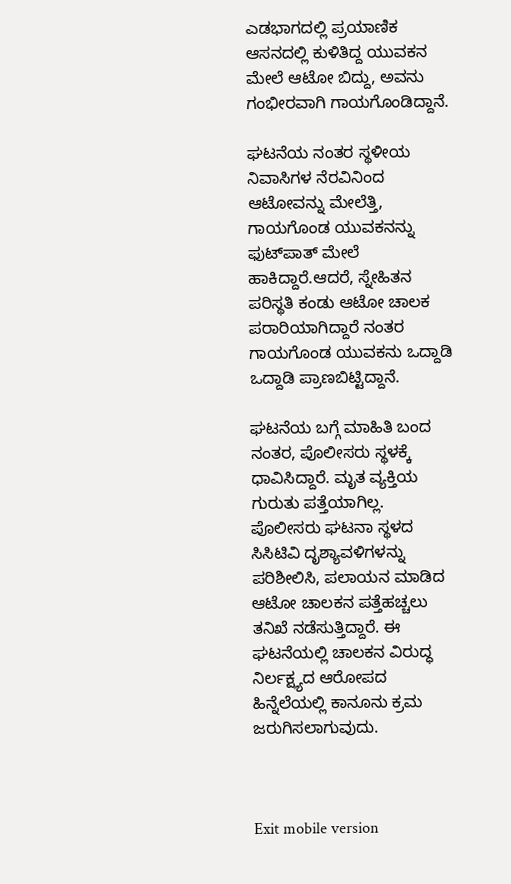ಎಡಭಾಗದಲ್ಲಿ ಪ್ರಯಾಣಿಕ ಆಸನದಲ್ಲಿ ಕುಳಿತಿದ್ದ ಯುವಕನ ಮೇಲೆ ಆಟೋ ಬಿದ್ದು, ಅವನು ಗಂಭೀರವಾಗಿ ಗಾಯಗೊಂಡಿದ್ದಾನೆ.

ಘಟನೆಯ ನಂತರ ಸ್ಥಳೀಯ ನಿವಾಸಿಗಳ ನೆರವಿನಿಂದ ಆಟೋವನ್ನು ಮೇಲೆತ್ತಿ, ಗಾಯಗೊಂಡ ಯುವಕನನ್ನು ಫುಟ್‌ಪಾತ್‌ ಮೇಲೆ ಹಾಕಿದ್ದಾರೆ.ಆದರೆ, ಸ್ನೇಹಿತನ ಪರಿಸ್ಥತಿ ಕಂಡು ಆಟೋ ಚಾಲಕ ಪರಾರಿಯಾಗಿದ್ದಾರೆ ನಂತರ ಗಾಯಗೊಂಡ ಯುವಕನು ಒದ್ದಾಡಿ ಒದ್ದಾಡಿ ಪ್ರಾಣಬಿಟ್ಟಿದ್ದಾನೆ.

ಘಟನೆಯ ಬಗ್ಗೆ ಮಾಹಿತಿ ಬಂದ ನಂತರ, ಪೊಲೀಸರು ಸ್ಥಳಕ್ಕೆ ಧಾವಿಸಿದ್ದಾರೆ. ಮೃತ ವ್ಯಕ್ತಿಯ ಗುರುತು ಪತ್ತೆಯಾಗಿಲ್ಲ. ಪೊಲೀಸರು ಘಟನಾ ಸ್ಥಳದ ಸಿಸಿಟಿವಿ ದೃಶ್ಯಾವಳಿಗಳನ್ನು ಪರಿಶೀಲಿಸಿ, ಪಲಾಯನ ಮಾಡಿದ ಆಟೋ ಚಾಲಕನ ಪತ್ತೆಹಚ್ಚಲು ತನಿಖೆ ನಡೆಸುತ್ತಿದ್ದಾರೆ. ಈ ಘಟನೆಯಲ್ಲಿ ಚಾಲಕನ ವಿರುದ್ಧ ನಿರ್ಲಕ್ಷ್ಯದ ಆರೋಪದ ಹಿನ್ನೆಲೆಯಲ್ಲಿ ಕಾನೂನು ಕ್ರಮ ಜರುಗಿಸಲಾಗುವುದು.



Exit mobile version